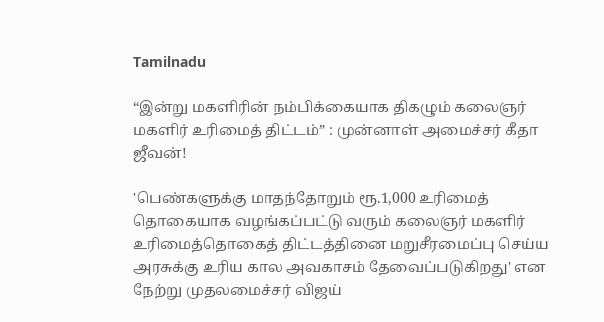Tamilnadu

“இன்று மகளிரின் நம்பிக்கையாக திகழும் கலைஞர் மகளிர் உரிமைத் திட்டம்” : முன்னாள் அமைச்சர் கீதா ஜீவன்!

'பெண்களுக்கு மாதந்தோறும் ரூ.1,000 உரிமைத் தொகையாக வழங்கப்பட்டு வரும் கலைஞர் மகளிர் உரிமைத்தொகைத் திட்டத்தினை மறுசீரமைப்பு செய்ய அரசுக்கு உரிய கால அவகாசம் தேவைப்படுகிறது' என நேற்று முதலமைச்சர் விஜய்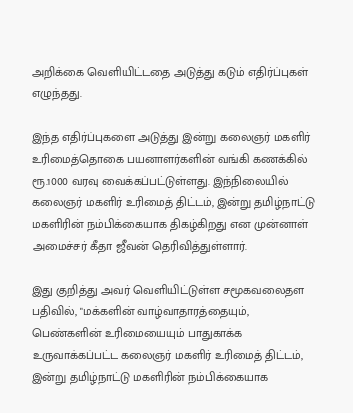அறிக்கை வெளியிட்டதை அடுத்து கடும் எதிர்ப்புகள் எழுந்தது.

இந்த எதிர்ப்புகளை அடுத்து இன்று கலைஞர் மகளிர் உரிமைத்தொகை பயனாளர்களின் வங்கி கணக்கில் ரூ.1000 வரவு வைக்கப்பட்டுள்ளது. இந்நிலையில் கலைஞர் மகளிர் உரிமைத் திட்டம், இன்று தமிழ்நாட்டு மகளிரின் நம்பிக்கையாக திகழ்கிறது என முன்னாள் அமைச்சர் கீதா ஜீவன் தெரிவித்துள்ளார்.

இது குறித்து அவர் வெளியிட்டுள்ள சமூகவலைதள பதிவில், "மக்களின் வாழ்வாதாரத்தையும், பெண்களின் உரிமையையும் பாதுகாக்க உருவாக்கப்பட்ட கலைஞர் மகளிர் உரிமைத் திட்டம், இன்று தமிழ்நாட்டு மகளிரின் நம்பிக்கையாக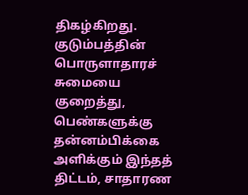திகழ்கிறது. குடும்பத்தின் பொருளாதாரச் சுமையை குறைத்து, பெண்களுக்கு தன்னம்பிக்கை அளிக்கும் இந்தத் திட்டம், சாதாரண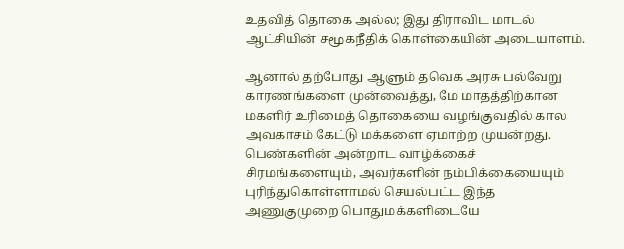உதவித் தொகை அல்ல; இது திராவிட மாடல் ஆட்சியின் சமூகநீதிக் கொள்கையின் அடையாளம்.

ஆனால் தற்போது ஆளும் தவெக அரசு பல்வேறு காரணங்களை முன்வைத்து, மே மாதத்திற்கான மகளிர் உரிமைத் தொகையை வழங்குவதில் கால அவகாசம் கேட்டு மக்களை ஏமாற்ற முயன்றது. பெண்களின் அன்றாட வாழ்க்கைச் சிரமங்களையும், அவர்களின் நம்பிக்கையையும் புரிந்துகொள்ளாமல் செயல்பட்ட இந்த அணுகுமுறை பொதுமக்களிடையே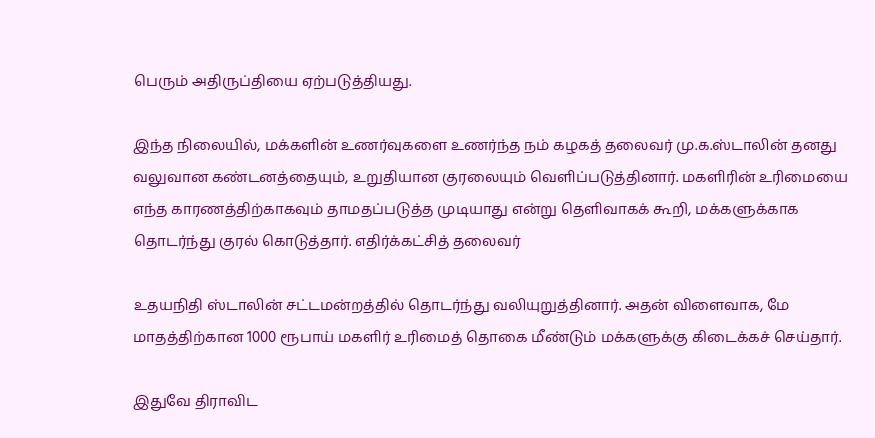பெரும் அதிருப்தியை ஏற்படுத்தியது.

இந்த நிலையில், மக்களின் உணர்வுகளை உணர்ந்த நம் கழகத் தலைவர் மு.க.ஸ்டாலின் தனது வலுவான கண்டனத்தையும், உறுதியான குரலையும் வெளிப்படுத்தினார். மகளிரின் உரிமையை எந்த காரணத்திற்காகவும் தாமதப்படுத்த முடியாது என்று தெளிவாகக் கூறி, மக்களுக்காக தொடர்ந்து குரல் கொடுத்தார். எதிர்க்கட்சித் தலைவர்

உதயநிதி ஸ்டாலின் சட்டமன்றத்தில் தொடர்ந்து வலியுறுத்தினார். அதன் விளைவாக, மே மாதத்திற்கான 1000 ரூபாய் மகளிர் உரிமைத் தொகை மீண்டும் மக்களுக்கு கிடைக்கச் செய்தார்.

இதுவே திராவிட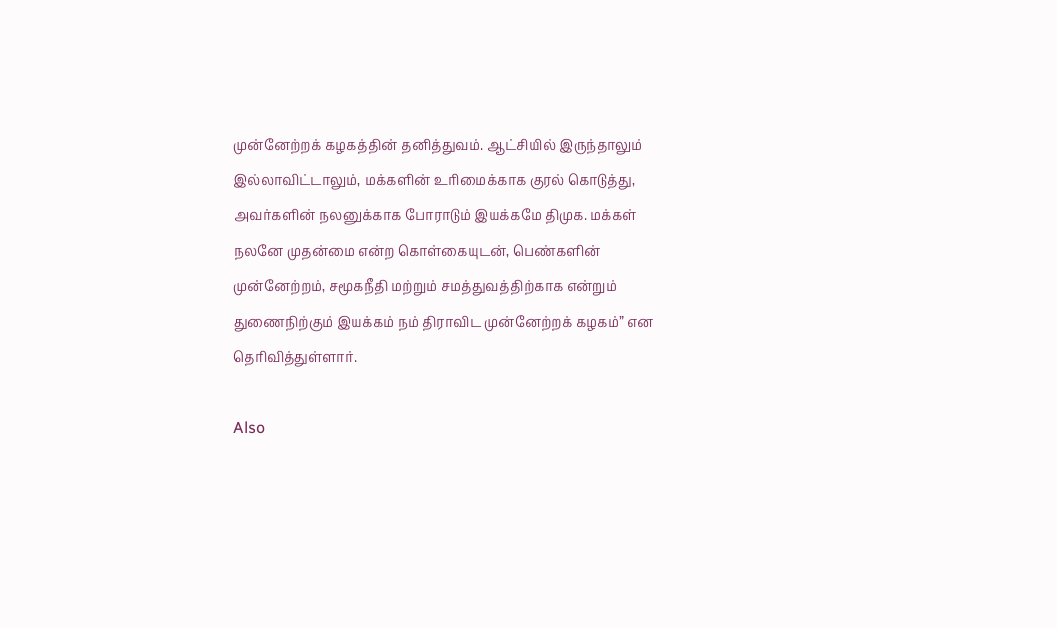முன்னேற்றக் கழகத்தின் தனித்துவம். ஆட்சியில் இருந்தாலும் இல்லாவிட்டாலும், மக்களின் உரிமைக்காக குரல் கொடுத்து, அவர்களின் நலனுக்காக போராடும் இயக்கமே திமுக. மக்கள் நலனே முதன்மை என்ற கொள்கையுடன், பெண்களின் முன்னேற்றம், சமூகநீதி மற்றும் சமத்துவத்திற்காக என்றும் துணைநிற்கும் இயக்கம் நம் திராவிட முன்னேற்றக் கழகம்” என தெரிவித்துள்ளார்.

Also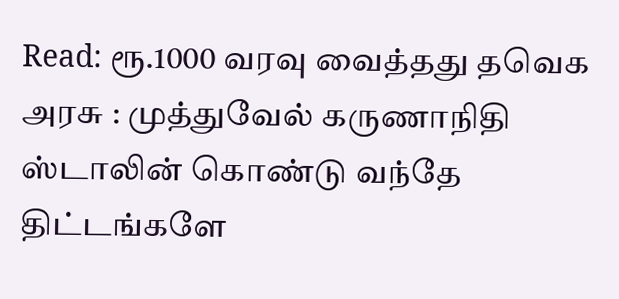Read: ரூ.1000 வரவு வைத்தது தவெக அரசு : முத்துவேல் கருணாநிதி ஸ்டாலின் கொண்டு வந்தே திட்டங்களே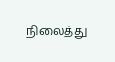நிலைத்து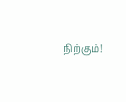நிற்கும்!